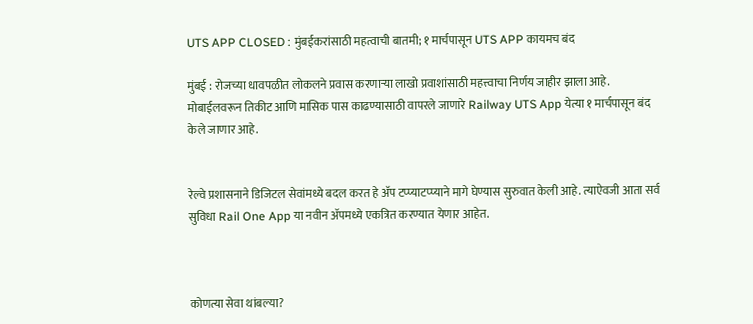UTS APP CLOSED : मुंबईकरांसाठी महत्वाची बातमी; १ मार्चपासून UTS APP कायमच बंद

मुंबई : रोजच्या धावपळीत लोकलने प्रवास करणाऱ्या लाखो प्रवाशांसाठी महत्त्वाचा निर्णय जाहीर झाला आहे. मोबाईलवरून तिकीट आणि मासिक पास काढण्यासाठी वापरले जाणारे Railway UTS App येत्या १ मार्चपासून बंद केले जाणार आहे.


रेल्वे प्रशासनाने डिजिटल सेवांमध्ये बदल करत हे अ‍ॅप टप्प्याटप्प्याने मागे घेण्यास सुरुवात केली आहे. त्याऐवजी आता सर्व सुविधा Rail One App या नवीन अ‍ॅपमध्ये एकत्रित करण्यात येणार आहेत.



कोणत्या सेवा थांबल्या?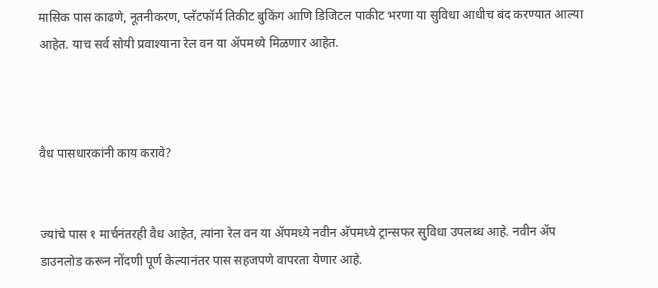मासिक पास काढणे, नूतनीकरण, प्लॅटफॉर्म तिकीट बुकिंग आणि डिजिटल पाकीट भरणा या सुविधा आधीच बंद करण्यात आल्या आहेत. याच सर्व सोयी प्रवाश्याना रेल वन या अ‍ॅपमध्ये मिळणार आहेत.



वैध पासधारकांनी काय करावे?


ज्यांचे पास १ मार्चनंतरही वैध आहेत, त्यांना रेल वन या अ‍ॅपमध्ये नवीन अ‍ॅपमध्ये ट्रान्सफर सुविधा उपलब्ध आहे. नवीन अ‍ॅप डाउनलोड करून नोंदणी पूर्ण केल्यानंतर पास सहजपणे वापरता येणार आहे.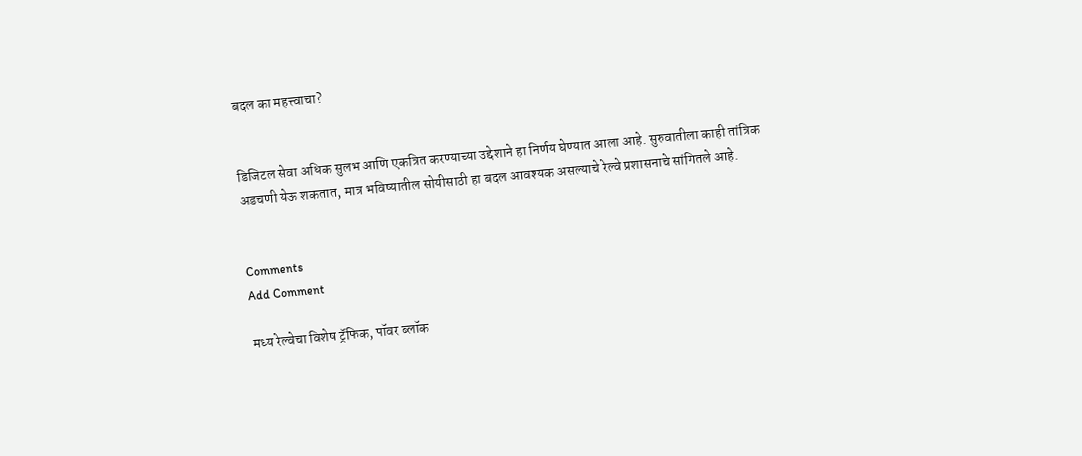बदल का महत्त्वाचा?


डिजिटल सेवा अधिक सुलभ आणि एकत्रित करण्याच्या उद्देशाने हा निर्णय घेण्यात आला आहे. सुरुवातीला काही तांत्रिक अडचणी येऊ शकतात, मात्र भविष्यातील सोयीसाठी हा बदल आवश्यक असल्याचे रेल्वे प्रशासनाचे सांगितले आहे.


Comments
Add Comment

मध्य रेल्वेचा विशेष ट्रॅफिक, पॉवर ब्लॉक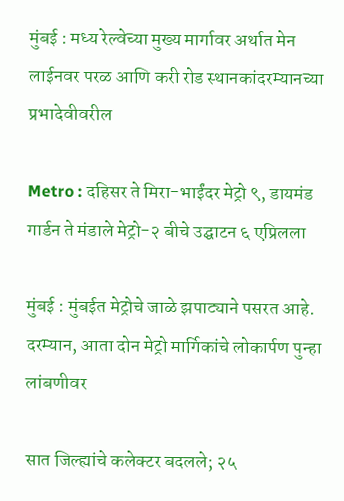मुंबई : मध्य रेल्वेच्या मुख्य मार्गावर अर्थात मेन लाईनवर परळ आणि करी रोड स्थानकांदरम्यानच्या प्रभादेवीवरील

Metro : दहिसर ते मिरा-भाईंदर मेट्रो ९, डायमंड गार्डन ते मंडाले मेट्रो-२ बीचे उद्घाटन ६ एप्रिलला

मुंबई : मुंबईत मेट्रोचे जाळे झपाट्याने पसरत आहे. दरम्यान, आता दोन मेट्रो मार्गिकांचे लोकार्पण पुन्हा लांबणीवर

सात जिल्ह्यांचे कलेक्टर बदलले; २५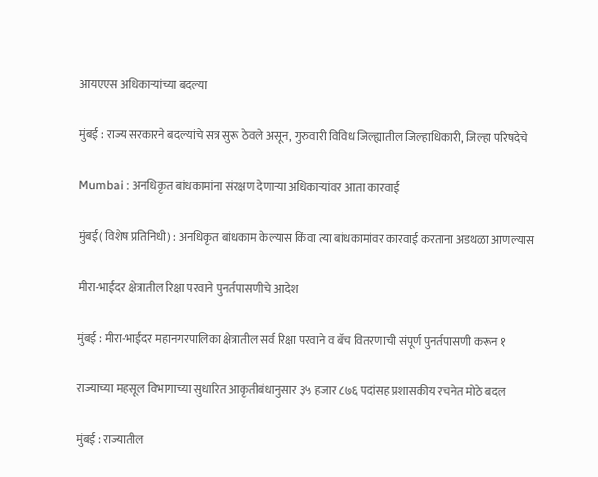आयएएस अधिकाऱ्यांच्या बदल्या

मुंबई : राज्य सरकारने बदल्यांचे सत्र सुरू ठेवले असून, गुरुवारी विविध जिल्ह्यातील जिल्हाधिकारी, जिल्हा परिषदेचे

Mumbai : अनधिकृत बांधकामांना संरक्षण देणाऱ्या अधिकाऱ्यांवर आता कारवाई

मुंबई( विशेष प्रतिनिधी) : अनधिकृत बांधकाम केल्यास किंवा त्या बांधकामांवर कारवाई करताना अडथळा आणल्यास

मीरा-भाईंदर क्षेत्रातील रिक्षा परवाने पुनर्तपासणीचे आदेश

मुंबई : मीरा-भाईंदर महानगरपालिका क्षेत्रातील सर्व रिक्षा परवाने व बॅच वितरणाची संपूर्ण पुनर्तपासणी करून १

राज्याच्या महसूल विभागाच्या सुधारित आकृतीबंधानुसार ३५ हजार ८७६ पदांसह प्रशासकीय रचनेत मोठे बदल

मुंबई : राज्यातील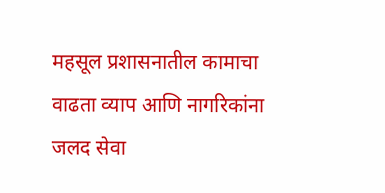महसूल प्रशासनातील कामाचा वाढता व्याप आणि नागरिकांना जलद सेवा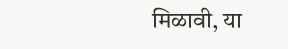मिळावी, या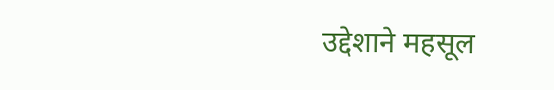उद्देशाने महसूल